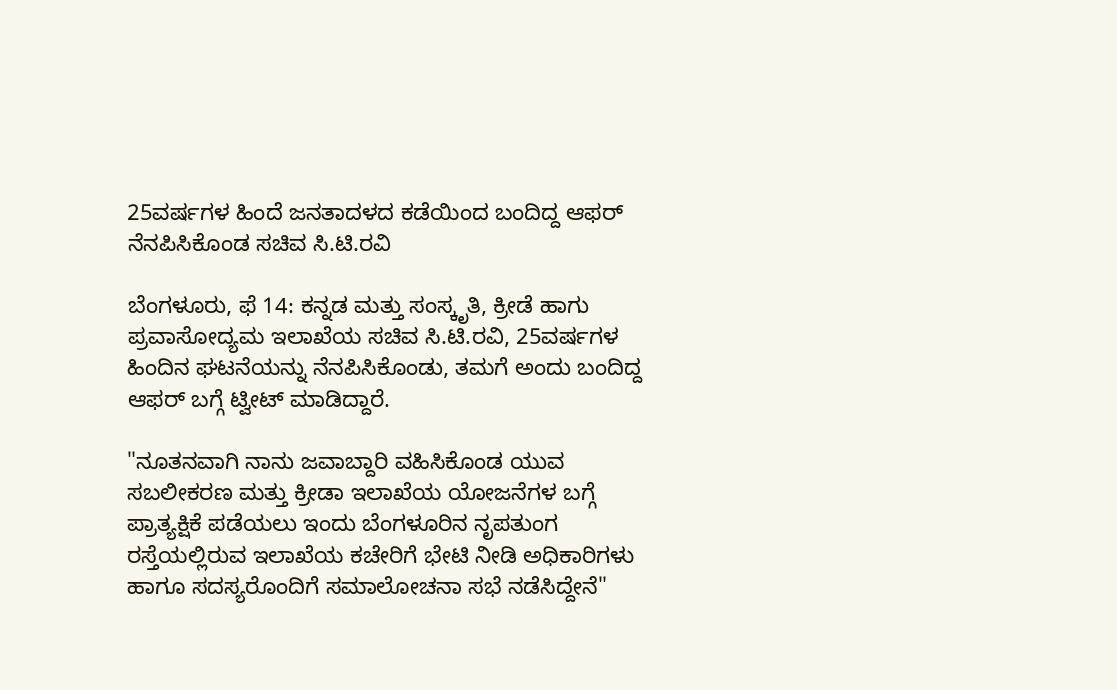25ವರ್ಷಗಳ ಹಿಂದೆ ಜನತಾದಳದ ಕಡೆಯಿಂದ ಬಂದಿದ್ದ ಆಫರ್ ನೆನಪಿಸಿಕೊಂಡ ಸಚಿವ ಸಿ.ಟಿ.ರವಿ

ಬೆಂಗಳೂರು, ಫೆ 14: ಕನ್ನಡ ಮತ್ತು ಸಂಸ್ಕೃತಿ, ಕ್ರೀಡೆ ಹಾಗು ಪ್ರವಾಸೋದ್ಯಮ ಇಲಾಖೆಯ ಸಚಿವ ಸಿ.ಟಿ.ರವಿ, 25ವರ್ಷಗಳ ಹಿಂದಿನ ಘಟನೆಯನ್ನು ನೆನಪಿಸಿಕೊಂಡು, ತಮಗೆ ಅಂದು ಬಂದಿದ್ದ ಆಫರ್ ಬಗ್ಗೆ ಟ್ವೀಟ್ ಮಾಡಿದ್ದಾರೆ.

"ನೂತನವಾಗಿ ನಾನು ಜವಾಬ್ದಾರಿ ವಹಿಸಿಕೊಂಡ ಯುವ ಸಬಲೀಕರಣ ಮತ್ತು ಕ್ರೀಡಾ ಇಲಾಖೆಯ ಯೋಜನೆಗಳ ಬಗ್ಗೆ ಪ್ರಾತ್ಯಕ್ಷಿಕೆ ಪಡೆಯಲು ಇಂದು ಬೆಂಗಳೂರಿನ ನೃಪತುಂಗ ರಸ್ತೆಯಲ್ಲಿರುವ ಇಲಾಖೆಯ ಕಚೇರಿಗೆ ಭೇಟಿ ನೀಡಿ ಅಧಿಕಾರಿಗಳು ಹಾಗೂ ಸದಸ್ಯರೊಂದಿಗೆ ಸಮಾಲೋಚನಾ ಸಭೆ ನಡೆಸಿದ್ದೇನೆ"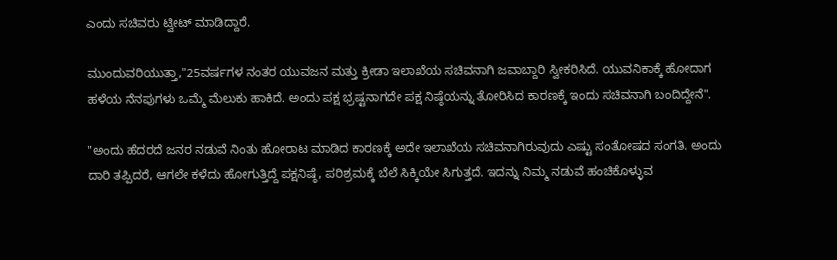ಎಂದು ಸಚಿವರು ಟ್ವೀಟ್ ಮಾಡಿದ್ದಾರೆ.

ಮುಂದುವರಿಯುತ್ತಾ,"25ವರ್ಷಗಳ ನಂತರ ಯುವಜನ ಮತ್ತು ಕ್ರೀಡಾ ಇಲಾಖೆಯ ಸಚಿವನಾಗಿ ಜವಾಬ್ದಾರಿ ಸ್ವೀಕರಿಸಿದೆ. ಯುವನಿಕಾಕ್ಕೆ ಹೋದಾಗ ಹಳೆಯ ನೆನಪುಗಳು ಒಮ್ಮೆ ಮೆಲುಕು ಹಾಕಿದೆ. ಅಂದು ಪಕ್ಷ ಭ್ರಷ್ಟನಾಗದೇ ಪಕ್ಷ ನಿಷ್ಠೆಯನ್ನು ತೋರಿಸಿದ ಕಾರಣಕ್ಕೆ ಇಂದು ಸಚಿವನಾಗಿ ಬಂದಿದ್ದೇನೆ".

"ಅಂದು ಹೆದರದೆ ಜನರ ನಡುವೆ ನಿಂತು ಹೋರಾಟ ಮಾಡಿದ ಕಾರಣಕ್ಕೆ ಅದೇ ಇಲಾಖೆಯ ಸಚಿವನಾಗಿರುವುದು ಎಷ್ಟು ಸಂತೋಷದ ಸಂಗತಿ. ಅಂದು ದಾರಿ ತಪ್ಪಿದರೆ, ಆಗಲೇ ಕಳೆದು ಹೋಗುತ್ತಿದ್ದೆ ಪಕ್ಷನಿಷ್ಠೆ, ಪರಿಶ್ರಮಕ್ಕೆ ಬೆಲೆ ಸಿಕ್ಕಿಯೇ ಸಿಗುತ್ತದೆ. ಇದನ್ನು ನಿಮ್ಮ ನಡುವೆ ಹಂಚಿಕೊಳ್ಳುವ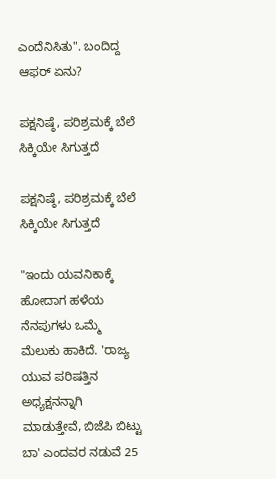ಎಂದೆನಿಸಿತು". ಬಂದಿದ್ದ ಆಫರ್ ಏನು?

ಪಕ್ಷನಿಷ್ಠೆ, ಪರಿಶ್ರಮಕ್ಕೆ ಬೆಲೆ ಸಿಕ್ಕಿಯೇ ಸಿಗುತ್ತದೆ

ಪಕ್ಷನಿಷ್ಠೆ, ಪರಿಶ್ರಮಕ್ಕೆ ಬೆಲೆ ಸಿಕ್ಕಿಯೇ ಸಿಗುತ್ತದೆ

"ಇಂದು ಯವನಿಕಾಕ್ಕೆ ಹೋದಾಗ ಹಳೆಯ ನೆನಪುಗಳು ಒಮ್ಮೆ ಮೆಲುಕು ಹಾಕಿದೆ. 'ರಾಜ್ಯ ಯುವ ಪರಿಷತ್ತಿನ ಅಧ್ಯಕ್ಷನನ್ನಾಗಿ ಮಾಡುತ್ತೇವೆ, ಬಿಜೆಪಿ ಬಿಟ್ಟು ಬಾ' ಎಂದವರ ನಡುವೆ 25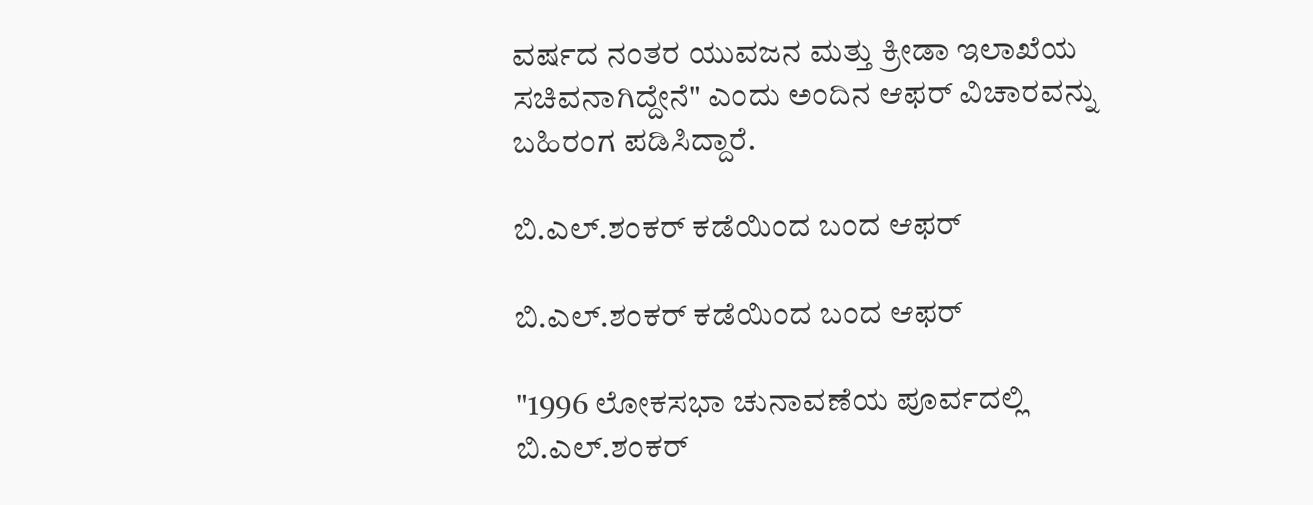ವರ್ಷದ ನಂತರ ಯುವಜನ ಮತ್ತು ಕ್ರೀಡಾ ಇಲಾಖೆಯ ಸಚಿವನಾಗಿದ್ದೇನೆ" ಎಂದು ಅಂದಿನ ಆಫರ್ ವಿಚಾರವನ್ನು ಬಹಿರಂಗ ಪಡಿಸಿದ್ದಾರೆ.

ಬಿ.ಎಲ್.ಶಂಕರ್ ಕಡೆಯಿಂದ ಬಂದ ಆಫರ್

ಬಿ.ಎಲ್.ಶಂಕರ್ ಕಡೆಯಿಂದ ಬಂದ ಆಫರ್

"1996 ಲೋಕಸಭಾ ಚುನಾವಣೆಯ ಪೂರ್ವದಲ್ಲಿ ಬಿ.ಎಲ್.ಶಂಕರ್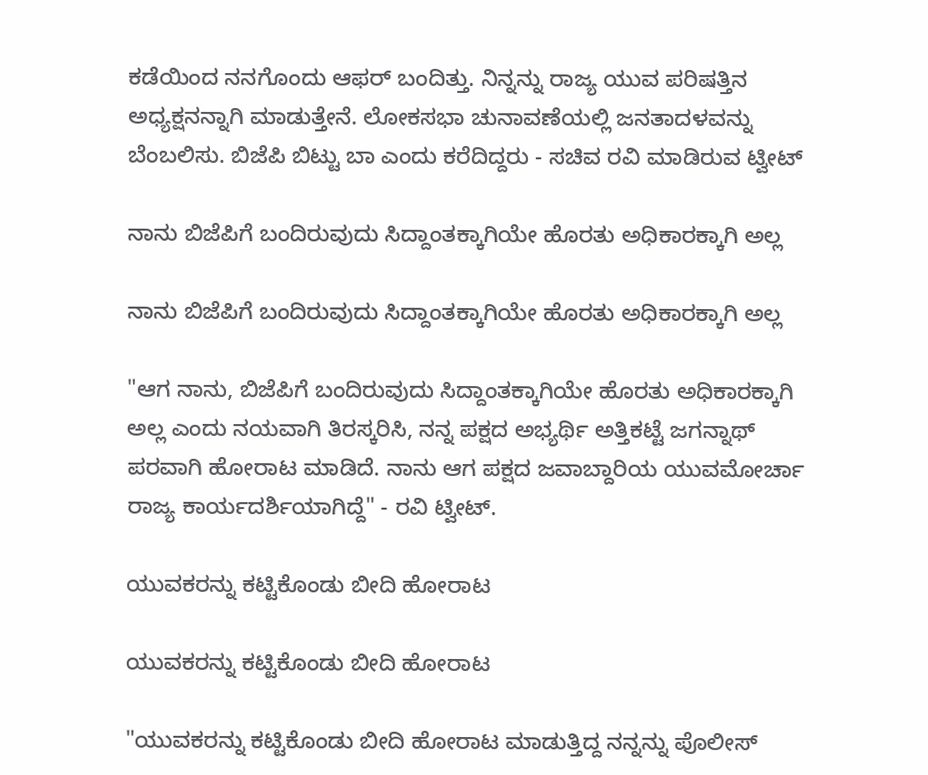ಕಡೆಯಿಂದ ನನಗೊಂದು ಆಫರ್ ಬಂದಿತ್ತು. ನಿನ್ನನ್ನು ರಾಜ್ಯ ಯುವ ಪರಿಷತ್ತಿನ ಅಧ್ಯಕ್ಷನನ್ನಾಗಿ ಮಾಡುತ್ತೇನೆ. ಲೋಕಸಭಾ ಚುನಾವಣೆಯಲ್ಲಿ ಜನತಾದಳವನ್ನು ಬೆಂಬಲಿಸು. ಬಿಜೆಪಿ ಬಿಟ್ಟು ಬಾ ಎಂದು ಕರೆದಿದ್ದರು - ಸಚಿವ ರವಿ ಮಾಡಿರುವ ಟ್ವೀಟ್

ನಾನು ಬಿಜೆಪಿಗೆ ಬಂದಿರುವುದು ಸಿದ್ದಾಂತಕ್ಕಾಗಿಯೇ ಹೊರತು ಅಧಿಕಾರಕ್ಕಾಗಿ ಅಲ್ಲ

ನಾನು ಬಿಜೆಪಿಗೆ ಬಂದಿರುವುದು ಸಿದ್ದಾಂತಕ್ಕಾಗಿಯೇ ಹೊರತು ಅಧಿಕಾರಕ್ಕಾಗಿ ಅಲ್ಲ

"ಆಗ ನಾನು, ಬಿಜೆಪಿಗೆ ಬಂದಿರುವುದು ಸಿದ್ದಾಂತಕ್ಕಾಗಿಯೇ ಹೊರತು ಅಧಿಕಾರಕ್ಕಾಗಿ ಅಲ್ಲ ಎಂದು ನಯವಾಗಿ ತಿರಸ್ಕರಿಸಿ, ನನ್ನ ಪಕ್ಷದ ಅಭ್ಯರ್ಥಿ ಅತ್ತಿಕಟ್ಟೆ ಜಗನ್ನಾಥ್ ಪರವಾಗಿ ಹೋರಾಟ ಮಾಡಿದೆ. ನಾನು ಆಗ ಪಕ್ಷದ ಜವಾಬ್ದಾರಿಯ ಯುವಮೋರ್ಚಾ ರಾಜ್ಯ ಕಾರ್ಯದರ್ಶಿಯಾಗಿದ್ದೆ" - ರವಿ ಟ್ವೀಟ್.

ಯುವಕರನ್ನು ಕಟ್ಟಿಕೊಂಡು ಬೀದಿ ಹೋರಾಟ

ಯುವಕರನ್ನು ಕಟ್ಟಿಕೊಂಡು ಬೀದಿ ಹೋರಾಟ

"ಯುವಕರನ್ನು ಕಟ್ಟಿಕೊಂಡು ಬೀದಿ ಹೋರಾಟ ಮಾಡುತ್ತಿದ್ದ ನನ್ನನ್ನು ಪೊಲೀಸ್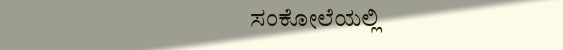ಸಂಕೋಲೆಯಲ್ಲಿ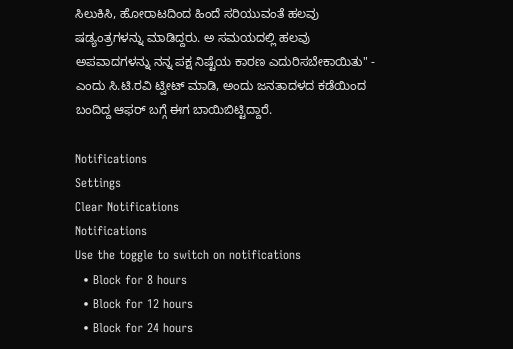ಸಿಲುಕಿಸಿ, ಹೋರಾಟದಿಂದ ಹಿಂದೆ ಸರಿಯುವಂತೆ ಹಲವು ಷಡ್ಯಂತ್ರಗಳನ್ನು ಮಾಡಿದ್ದರು. ಅ ಸಮಯದಲ್ಲಿ ಹಲವು ಅಪವಾದಗಳನ್ನು ನನ್ನ ಪಕ್ಷ ನಿಷ್ಟೆಯ ಕಾರಣ ಎದುರಿಸಬೇಕಾಯಿತು" - ಎಂದು ಸಿ.ಟಿ.ರವಿ ಟ್ವೀಟ್ ಮಾಡಿ, ಅಂದು ಜನತಾದಳದ ಕಡೆಯಿಂದ ಬಂದಿದ್ದ ಆಫರ್ ಬಗ್ಗೆ ಈಗ ಬಾಯಿಬಿಟ್ಟಿದ್ದಾರೆ.

Notifications
Settings
Clear Notifications
Notifications
Use the toggle to switch on notifications
  • Block for 8 hours
  • Block for 12 hours
  • Block for 24 hours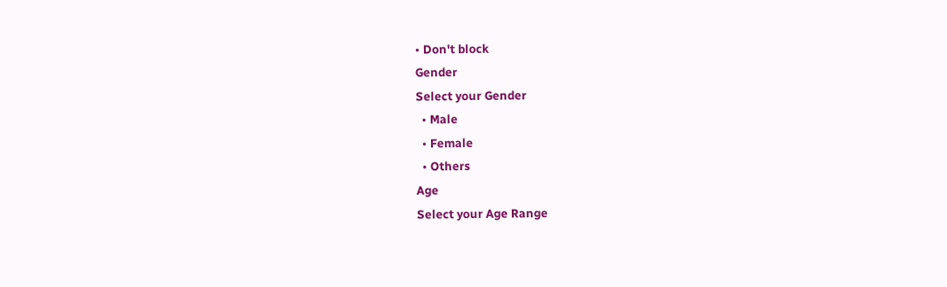• Don't block
Gender
Select your Gender
  • Male
  • Female
  • Others
Age
Select your Age Range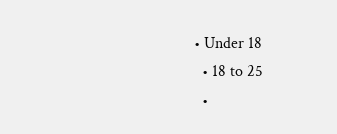• Under 18
  • 18 to 25
  •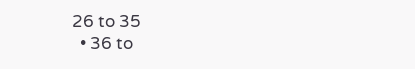26 to 35
  • 36 to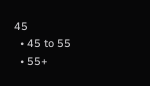45
  • 45 to 55
  • 55+